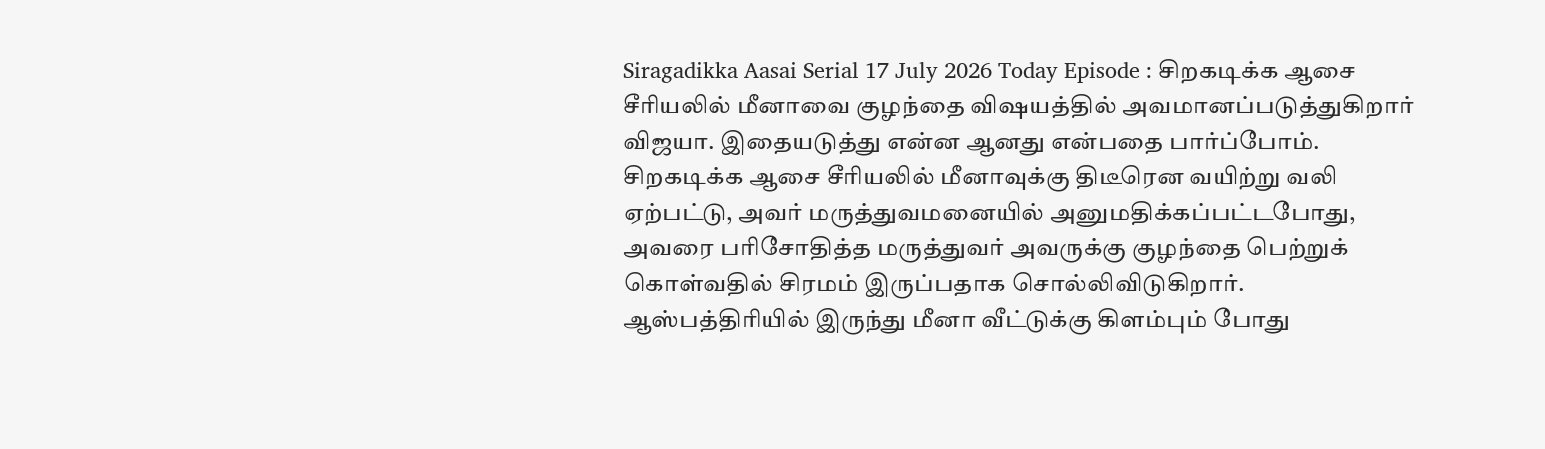Siragadikka Aasai Serial 17 July 2026 Today Episode : சிறகடிக்க ஆசை சீரியலில் மீனாவை குழந்தை விஷயத்தில் அவமானப்படுத்துகிறார் விஜயா. இதையடுத்து என்ன ஆனது என்பதை பார்ப்போம்.
சிறகடிக்க ஆசை சீரியலில் மீனாவுக்கு திடீரென வயிற்று வலி ஏற்பட்டு, அவர் மருத்துவமனையில் அனுமதிக்கப்பட்டபோது, அவரை பரிசோதித்த மருத்துவர் அவருக்கு குழந்தை பெற்றுக் கொள்வதில் சிரமம் இருப்பதாக சொல்லிவிடுகிறார். ஆஸ்பத்திரியில் இருந்து மீனா வீட்டுக்கு கிளம்பும் போது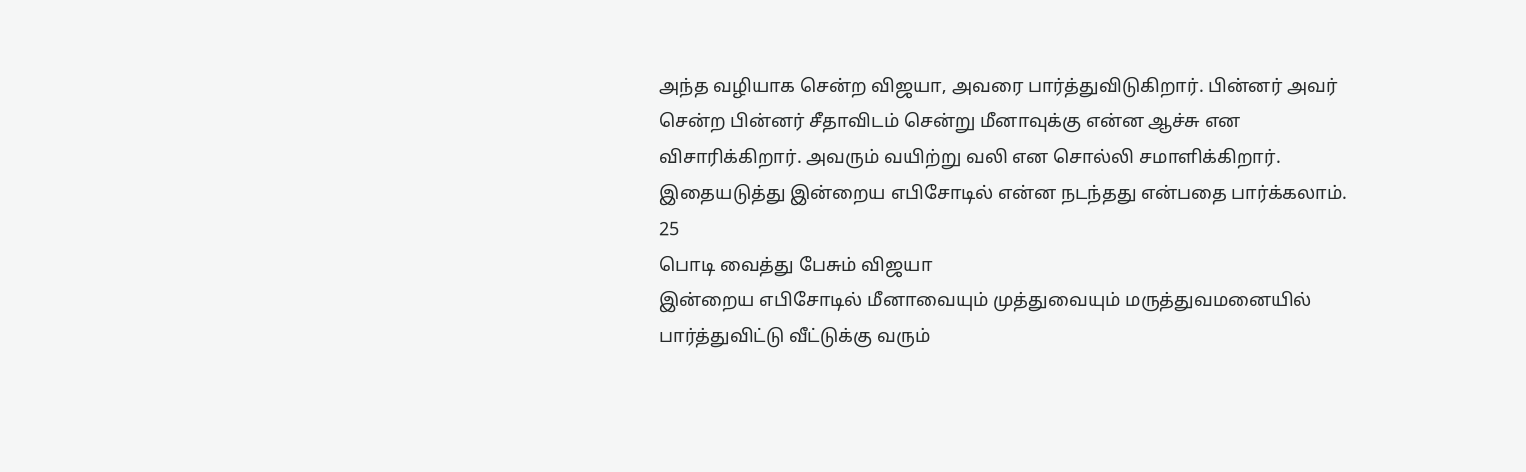அந்த வழியாக சென்ற விஜயா, அவரை பார்த்துவிடுகிறார். பின்னர் அவர் சென்ற பின்னர் சீதாவிடம் சென்று மீனாவுக்கு என்ன ஆச்சு என விசாரிக்கிறார். அவரும் வயிற்று வலி என சொல்லி சமாளிக்கிறார். இதையடுத்து இன்றைய எபிசோடில் என்ன நடந்தது என்பதை பார்க்கலாம்.
25
பொடி வைத்து பேசும் விஜயா
இன்றைய எபிசோடில் மீனாவையும் முத்துவையும் மருத்துவமனையில் பார்த்துவிட்டு வீட்டுக்கு வரும்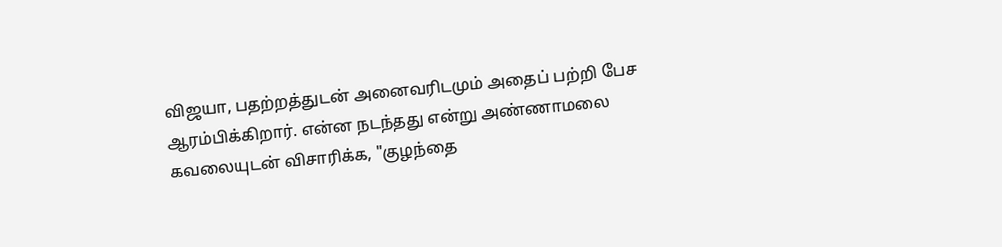விஜயா, பதற்றத்துடன் அனைவரிடமும் அதைப் பற்றி பேச ஆரம்பிக்கிறார். என்ன நடந்தது என்று அண்ணாமலை கவலையுடன் விசாரிக்க, "குழந்தை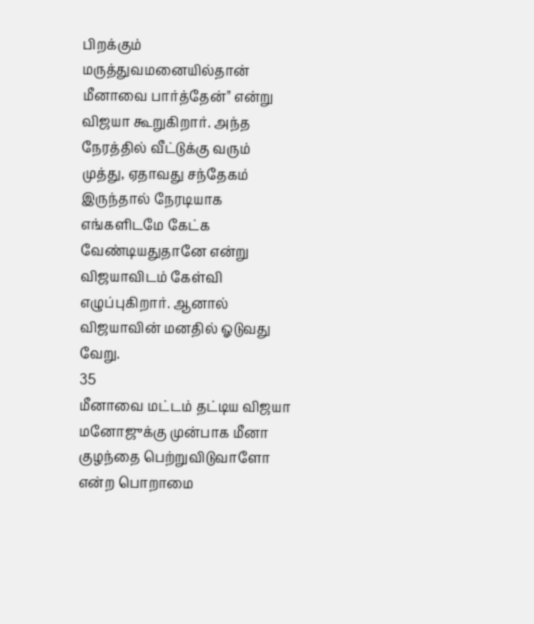பிறக்கும் மருத்துவமனையில்தான் மீனாவை பார்த்தேன்" என்று விஜயா கூறுகிறார். அந்த நேரத்தில் வீட்டுக்கு வரும் முத்து, ஏதாவது சந்தேகம் இருந்தால் நேரடியாக எங்களிடமே கேட்க வேண்டியதுதானே என்று விஜயாவிடம் கேள்வி எழுப்புகிறார். ஆனால் விஜயாவின் மனதில் ஓடுவது வேறு.
35
மீனாவை மட்டம் தட்டிய விஜயா
மனோஜுக்கு முன்பாக மீனா குழந்தை பெற்றுவிடுவாளோ என்ற பொறாமை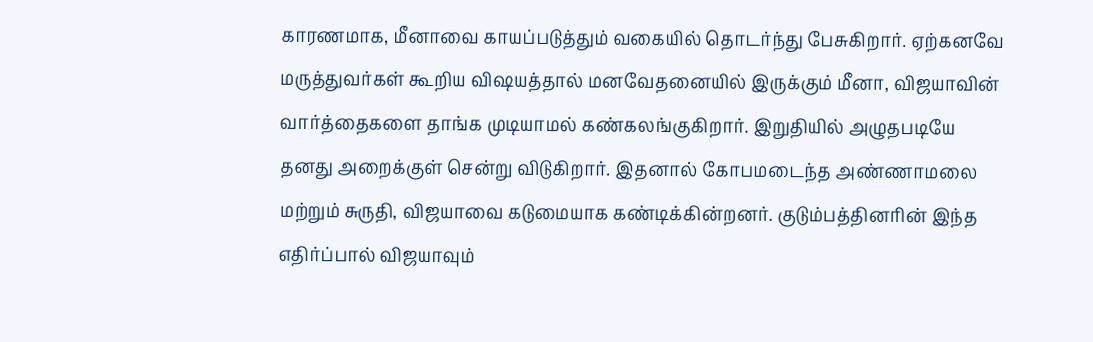காரணமாக, மீனாவை காயப்படுத்தும் வகையில் தொடர்ந்து பேசுகிறார். ஏற்கனவே மருத்துவர்கள் கூறிய விஷயத்தால் மனவேதனையில் இருக்கும் மீனா, விஜயாவின் வார்த்தைகளை தாங்க முடியாமல் கண்கலங்குகிறார். இறுதியில் அழுதபடியே தனது அறைக்குள் சென்று விடுகிறார். இதனால் கோபமடைந்த அண்ணாமலை மற்றும் சுருதி, விஜயாவை கடுமையாக கண்டிக்கின்றனர். குடும்பத்தினரின் இந்த எதிர்ப்பால் விஜயாவும்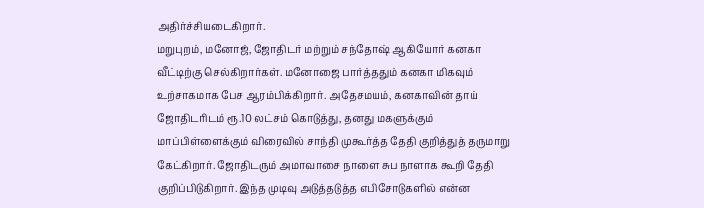அதிர்ச்சியடைகிறார்.
மறுபுறம், மனோஜ், ஜோதிடர் மற்றும் சந்தோஷ் ஆகியோர் கனகா வீட்டிற்கு செல்கிறார்கள். மனோஜை பார்த்ததும் கனகா மிகவும் உற்சாகமாக பேச ஆரம்பிக்கிறார். அதேசமயம், கனகாவின் தாய் ஜோதிடரிடம் ரூ.10 லட்சம் கொடுத்து, தனது மகளுக்கும் மாப்பிள்ளைக்கும் விரைவில் சாந்தி முகூர்த்த தேதி குறித்துத் தருமாறு கேட்கிறார். ஜோதிடரும் அமாவாசை நாளை சுப நாளாக கூறி தேதி குறிப்பிடுகிறார். இந்த முடிவு அடுத்தடுத்த எபிசோடுகளில் என்ன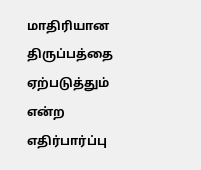மாதிரியான திருப்பத்தை ஏற்படுத்தும் என்ற எதிர்பார்ப்பு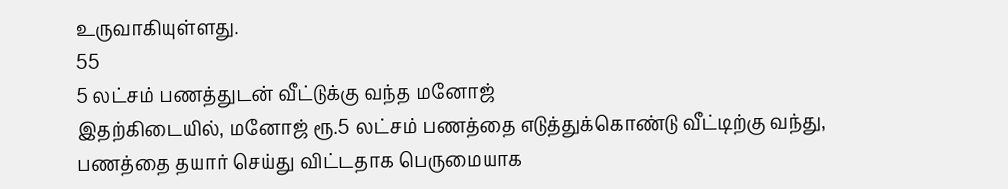உருவாகியுள்ளது.
55
5 லட்சம் பணத்துடன் வீட்டுக்கு வந்த மனோஜ்
இதற்கிடையில், மனோஜ் ரூ.5 லட்சம் பணத்தை எடுத்துக்கொண்டு வீட்டிற்கு வந்து, பணத்தை தயார் செய்து விட்டதாக பெருமையாக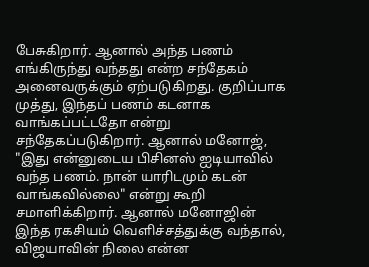பேசுகிறார். ஆனால் அந்த பணம் எங்கிருந்து வந்தது என்ற சந்தேகம் அனைவருக்கும் ஏற்படுகிறது. குறிப்பாக முத்து, இந்தப் பணம் கடனாக வாங்கப்பட்டதோ என்று சந்தேகப்படுகிறார். ஆனால் மனோஜ், "இது என்னுடைய பிசினஸ் ஐடியாவில் வந்த பணம். நான் யாரிடமும் கடன் வாங்கவில்லை" என்று கூறி சமாளிக்கிறார். ஆனால் மனோஜின் இந்த ரகசியம் வெளிச்சத்துக்கு வந்தால், விஜயாவின் நிலை என்ன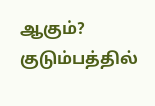ஆகும்? குடும்பத்தில்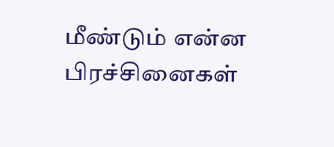மீண்டும் என்ன பிரச்சினைகள்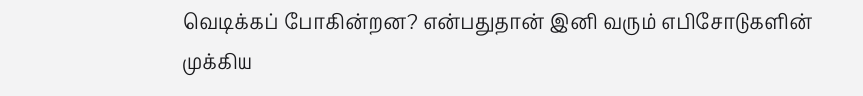வெடிக்கப் போகின்றன? என்பதுதான் இனி வரும் எபிசோடுகளின் முக்கிய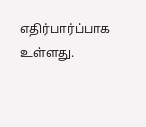எதிர்பார்ப்பாக உள்ளது.